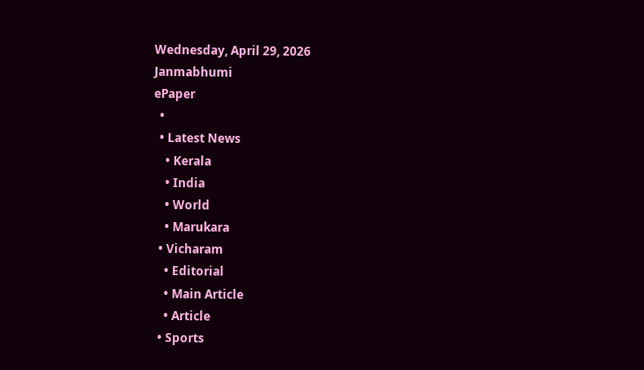Wednesday, April 29, 2026
Janmabhumi
ePaper
  •
  • Latest News
    • Kerala
    • India
    • World
    • Marukara
  • Vicharam
    • Editorial
    • Main Article
    • Article
  • Sports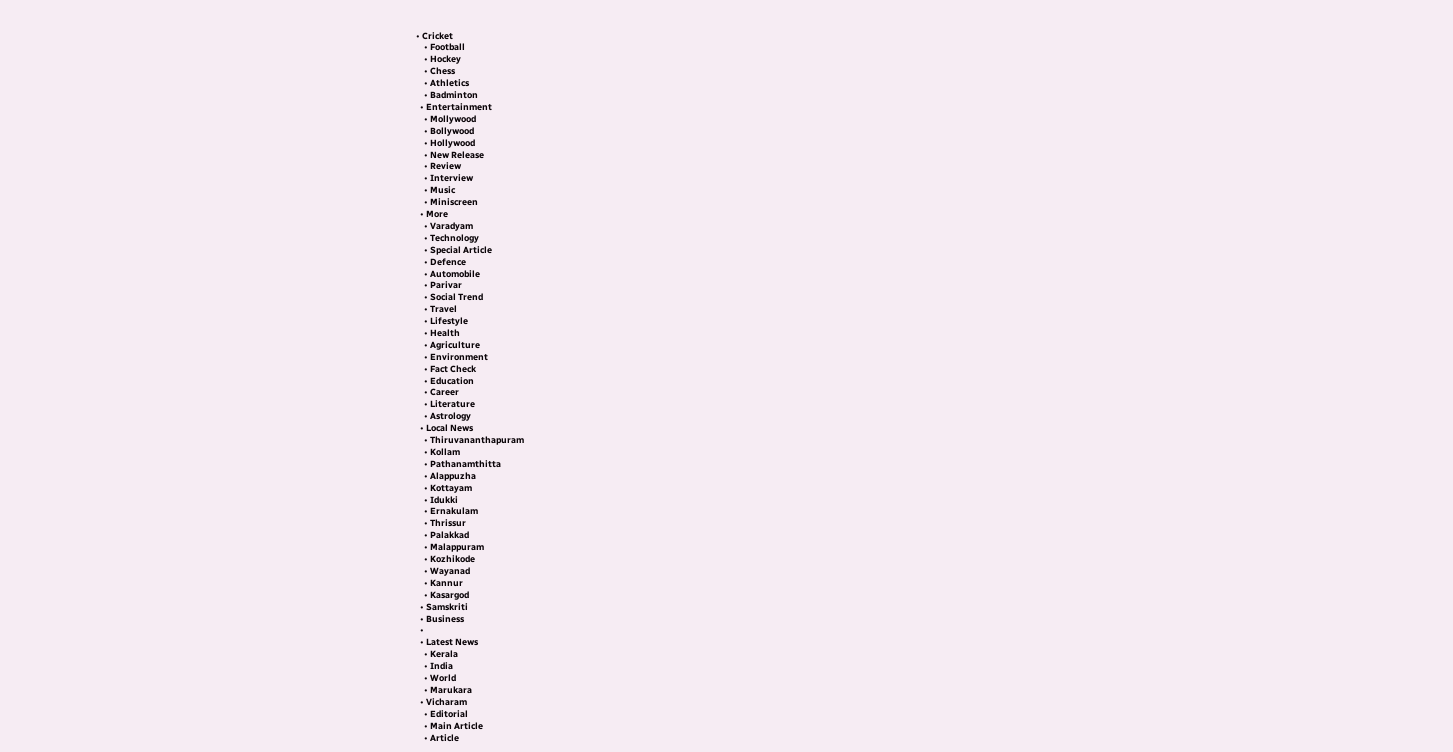• Cricket
    • Football
    • Hockey
    • Chess
    • Athletics
    • Badminton
  • Entertainment
    • Mollywood
    • Bollywood
    • Hollywood
    • New Release
    • Review
    • Interview
    • Music
    • Miniscreen
  • More
    • Varadyam
    • Technology
    • Special Article
    • Defence
    • Automobile
    • Parivar
    • Social Trend
    • Travel
    • Lifestyle
    • Health
    • Agriculture
    • Environment
    • Fact Check
    • Education
    • Career
    • Literature
    • Astrology
  • Local News
    • Thiruvananthapuram
    • Kollam
    • Pathanamthitta
    • Alappuzha
    • Kottayam
    • Idukki
    • Ernakulam
    • Thrissur
    • Palakkad
    • Malappuram
    • Kozhikode
    • Wayanad
    • Kannur
    • Kasargod
  • Samskriti
  • Business
  •
  • Latest News
    • Kerala
    • India
    • World
    • Marukara
  • Vicharam
    • Editorial
    • Main Article
    • Article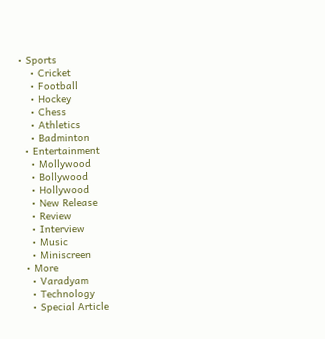• Sports
    • Cricket
    • Football
    • Hockey
    • Chess
    • Athletics
    • Badminton
  • Entertainment
    • Mollywood
    • Bollywood
    • Hollywood
    • New Release
    • Review
    • Interview
    • Music
    • Miniscreen
  • More
    • Varadyam
    • Technology
    • Special Article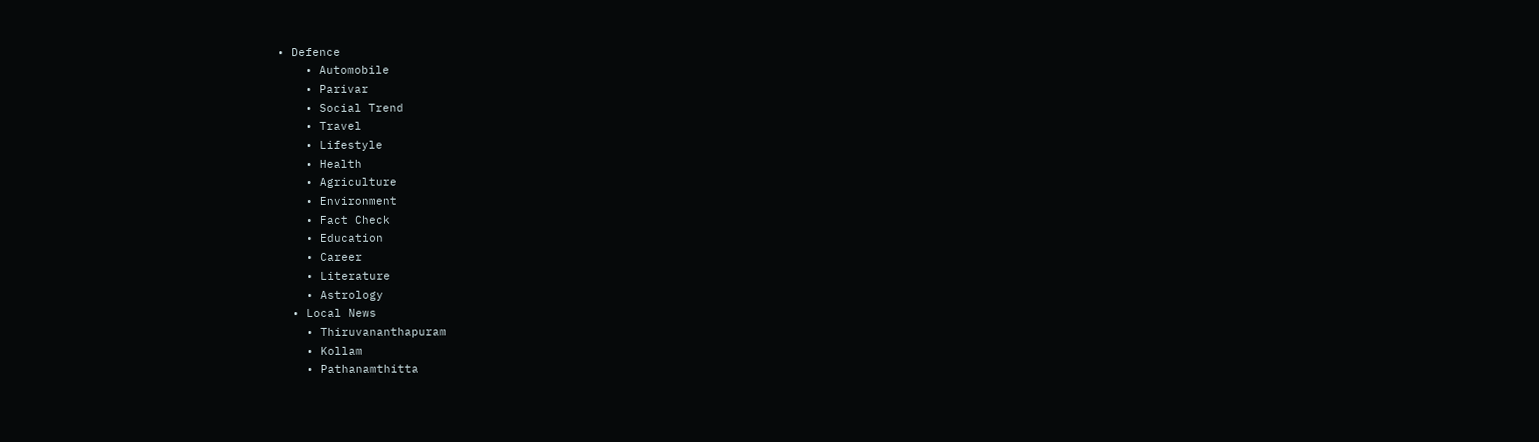• Defence
    • Automobile
    • Parivar
    • Social Trend
    • Travel
    • Lifestyle
    • Health
    • Agriculture
    • Environment
    • Fact Check
    • Education
    • Career
    • Literature
    • Astrology
  • Local News
    • Thiruvananthapuram
    • Kollam
    • Pathanamthitta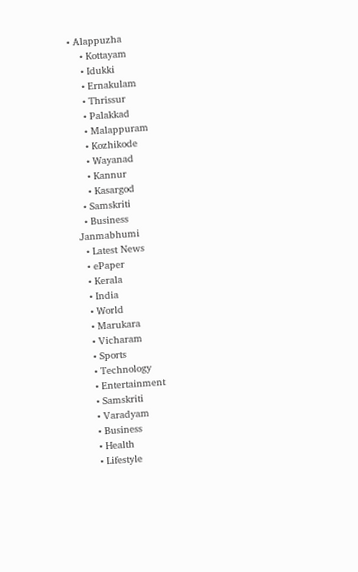• Alappuzha
    • Kottayam
    • Idukki
    • Ernakulam
    • Thrissur
    • Palakkad
    • Malappuram
    • Kozhikode
    • Wayanad
    • Kannur
    • Kasargod
  • Samskriti
  • Business
Janmabhumi
  • Latest News
  • ePaper
  • Kerala
  • India
  • World
  • Marukara
  • Vicharam
  • Sports
  • Technology
  • Entertainment
  • Samskriti
  • Varadyam
  • Business
  • Health
  • Lifestyle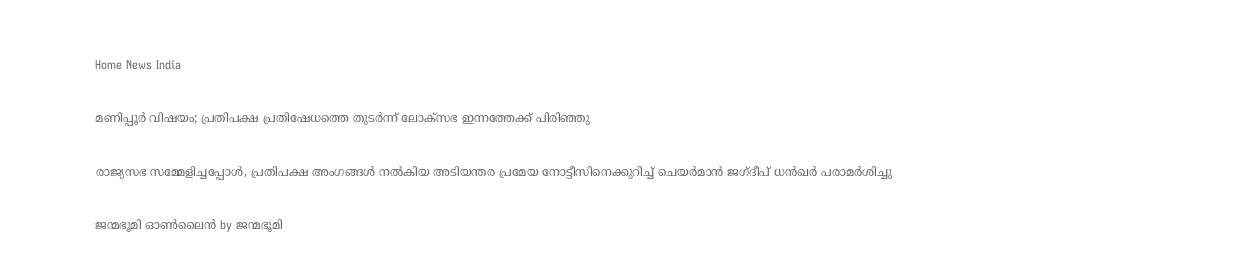Home News India

മണിപ്പൂര്‍ വിഷയം; പ്രതിപക്ഷ പ്രതിഷേധത്തെ തുടര്‍ന്ന് ലോക്സഭ ഇന്നത്തേക്ക് പിരിഞ്ഞു

രാജ്യസഭ സമ്മേളിച്ചപ്പോള്‍, പ്രതിപക്ഷ അംഗങ്ങള്‍ നല്‍കിയ അടിയന്തര പ്രമേയ നോട്ടീസിനെക്കുറിച്ച് ചെയര്‍മാന്‍ ജഗ്ദീപ് ധന്‍ഖര്‍ പരാമര്‍ശിച്ചു

ജന്മഭൂമി ഓണ്‍ലൈന്‍ by ജന്മഭൂമി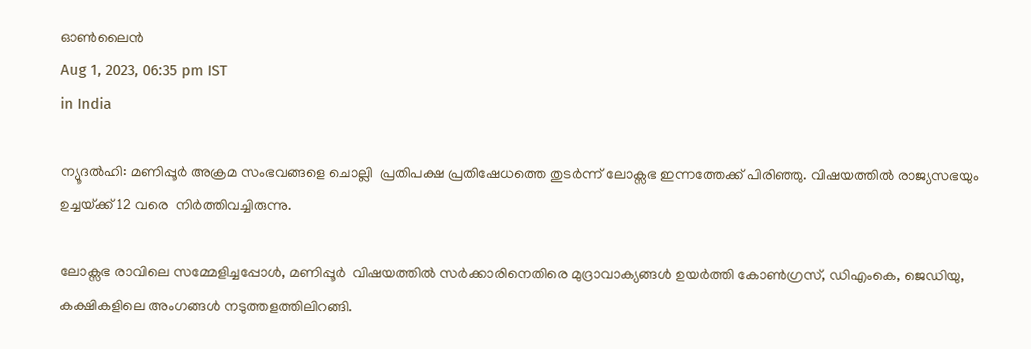ഓണ്‍ലൈന്‍
Aug 1, 2023, 06:35 pm IST
in India

ന്യൂദല്‍ഹി: മണിപ്പൂര്‍ അക്രമ സംഭവങ്ങളെ ചൊല്ലി  പ്രതിപക്ഷ പ്രതിഷേധത്തെ തുടര്‍ന്ന് ലോക്സഭ ഇന്നത്തേക്ക് പിരിഞ്ഞു. വിഷയത്തില്‍ രാജ്യസഭയും ഉച്ചയ്‌ക്ക് 12 വരെ  നിര്‍ത്തിവച്ചിരുന്നു.

ലോക്സഭ രാവിലെ സമ്മേളിച്ചപ്പോള്‍, മണിപ്പൂര്‍  വിഷയത്തില്‍ സര്‍ക്കാരിനെതിരെ മുദ്രാവാക്യങ്ങള്‍ ഉയര്‍ത്തി കോണ്‍ഗ്രസ്, ഡിഎംകെ, ജെഡിയു, കക്ഷികളിലെ അംഗങ്ങള്‍ നടുത്തളത്തിലിറങ്ങി.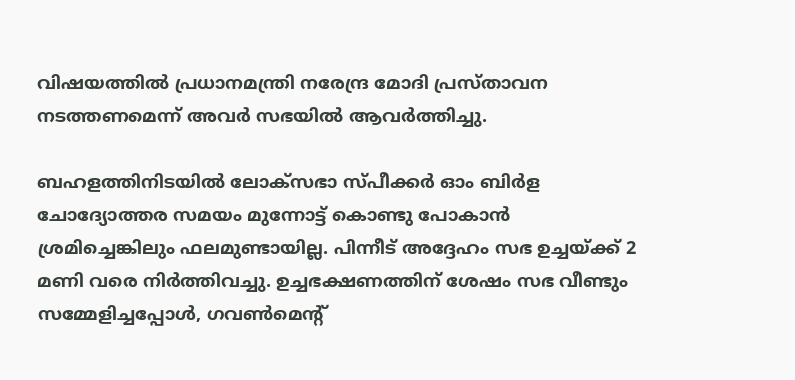വിഷയത്തില്‍ പ്രധാനമന്ത്രി നരേന്ദ്ര മോദി പ്രസ്താവന നടത്തണമെന്ന് അവര്‍ സഭയില്‍ ആവര്‍ത്തിച്ചു.

ബഹളത്തിനിടയില്‍ ലോക്സഭാ സ്പീക്കര്‍ ഓം ബിര്‍ള ചോദ്യോത്തര സമയം മുന്നോട്ട് കൊണ്ടു പോകാന്‍ ശ്രമിച്ചെങ്കിലും ഫലമുണ്ടായില്ല. പിന്നീട് അദ്ദേഹം സഭ ഉച്ചയ്‌ക്ക് 2 മണി വരെ നിര്‍ത്തിവച്ചു. ഉച്ചഭക്ഷണത്തിന് ശേഷം സഭ വീണ്ടും സമ്മേളിച്ചപ്പോള്‍, ഗവണ്‍മെന്റ്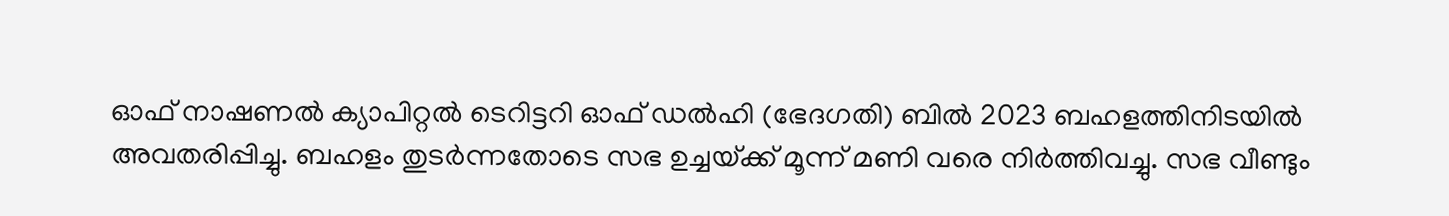ഓഫ് നാഷണല്‍ ക്യാപിറ്റല്‍ ടെറിട്ടറി ഓഫ് ഡല്‍ഹി (ഭേദഗതി) ബില്‍ 2023 ബഹളത്തിനിടയില്‍ അവതരിപ്പിച്ചു. ബഹളം തുടര്‍ന്നതോടെ സഭ ഉച്ചയ്‌ക്ക് മൂന്ന് മണി വരെ നിര്‍ത്തിവച്ചു. സഭ വീണ്ടും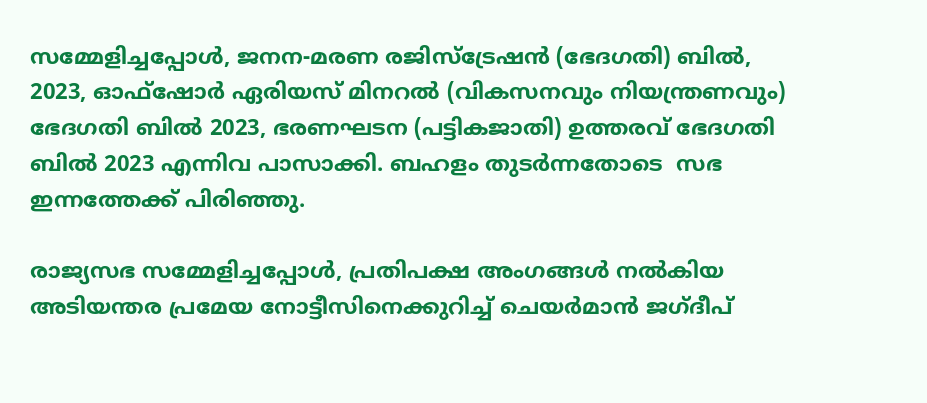സമ്മേളിച്ചപ്പോള്‍, ജനന-മരണ രജിസ്‌ട്രേഷന്‍ (ഭേദഗതി) ബില്‍, 2023, ഓഫ്ഷോര്‍ ഏരിയസ് മിനറല്‍ (വികസനവും നിയന്ത്രണവും) ഭേദഗതി ബില്‍ 2023, ഭരണഘടന (പട്ടികജാതി) ഉത്തരവ് ഭേദഗതി ബില്‍ 2023 എന്നിവ പാസാക്കി. ബഹളം തുടര്‍ന്നതോടെ  സഭ ഇന്നത്തേക്ക് പിരിഞ്ഞു.

രാജ്യസഭ സമ്മേളിച്ചപ്പോള്‍, പ്രതിപക്ഷ അംഗങ്ങള്‍ നല്‍കിയ അടിയന്തര പ്രമേയ നോട്ടീസിനെക്കുറിച്ച് ചെയര്‍മാന്‍ ജഗ്ദീപ്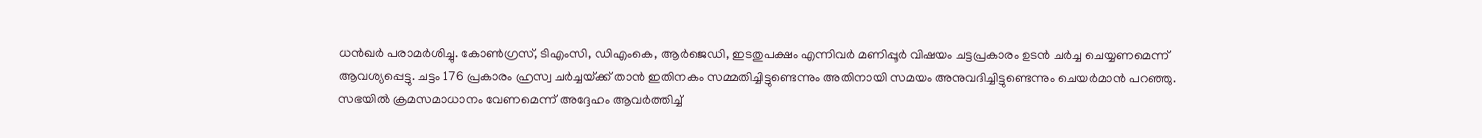ധന്‍ഖര്‍ പരാമര്‍ശിച്ചു. കോണ്‍ഗ്രസ്, ടിഎംസി, ഡിഎംകെ, ആര്‍ജെഡി, ഇടതുപക്ഷം എന്നിവര്‍ മണിപ്പൂര്‍ വിഷയം ചട്ടപ്രകാരം ഉടന്‍ ചര്‍ച്ച ചെയ്യണമെന്ന് ആവശ്യപ്പെട്ടു. ചട്ടം 176 പ്രകാരം ഹ്രസ്വ ചര്‍ച്ചയ്‌ക്ക് താന്‍ ഇതിനകം സമ്മതിച്ചിട്ടുണ്ടെന്നും അതിനായി സമയം അനുവദിച്ചിട്ടുണ്ടെന്നും ചെയര്‍മാന്‍ പറഞ്ഞു. സഭയില്‍ ക്രമസമാധാനം വേണമെന്ന് അദ്ദേഹം ആവര്‍ത്തിച്ച്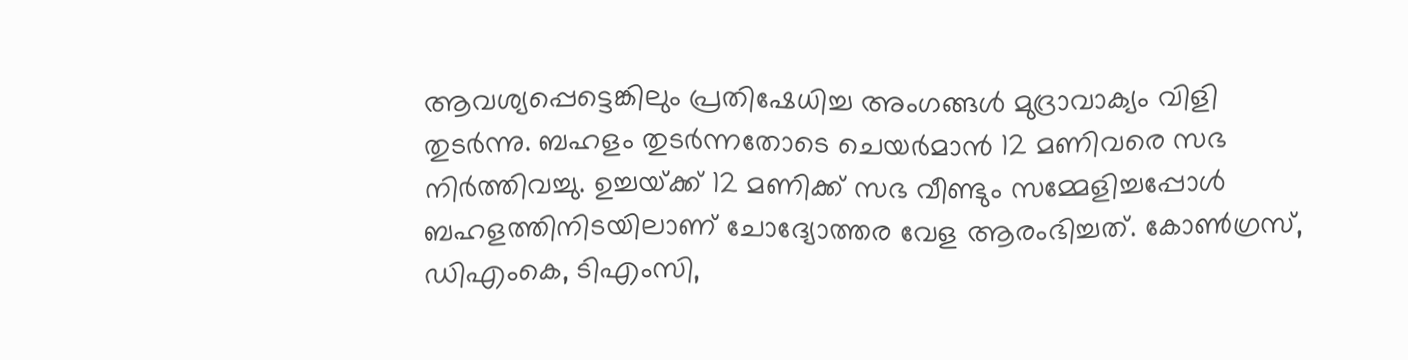ആവശ്യപ്പെട്ടെങ്കിലും പ്രതിഷേധിച്ച അംഗങ്ങള്‍ മുദ്രാവാക്യം വിളി തുടര്‍ന്നു. ബഹളം തുടര്‍ന്നതോടെ ചെയര്‍മാന്‍ 12 മണിവരെ സഭ നിര്‍ത്തിവച്ചു. ഉച്ചയ്‌ക്ക് 12 മണിക്ക് സഭ വീണ്ടും സമ്മേളിച്ചപ്പോള്‍ ബഹളത്തിനിടയിലാണ് ചോദ്യോത്തര വേള ആരംഭിച്ചത്. കോണ്‍ഗ്രസ്, ഡിഎംകെ, ടിഎംസി,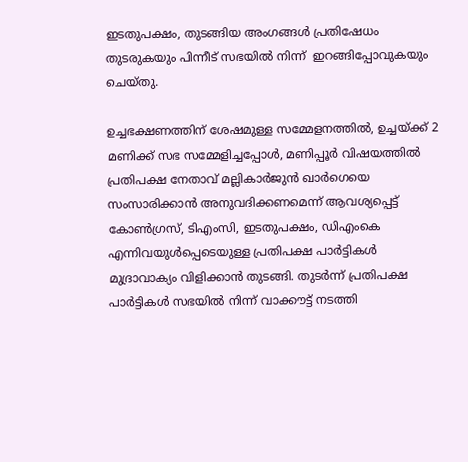ഇടതുപക്ഷം, തുടങ്ങിയ അംഗങ്ങള്‍ പ്രതിഷേധം തുടരുകയും പിന്നീട് സഭയില്‍ നിന്ന്  ഇറങ്ങിപ്പോവുകയും ചെയ്തു.

ഉച്ചഭക്ഷണത്തിന് ശേഷമുള്ള സമ്മേളനത്തില്‍, ഉച്ചയ്‌ക്ക് 2 മണിക്ക് സഭ സമ്മേളിച്ചപ്പോള്‍, മണിപ്പൂര്‍ വിഷയത്തില്‍ പ്രതിപക്ഷ നേതാവ് മല്ലികാര്‍ജുന്‍ ഖാര്‍ഗെയെ സംസാരിക്കാന്‍ അനുവദിക്കണമെന്ന് ആവശ്യപ്പെട്ട് കോണ്‍ഗ്രസ്, ടിഎംസി, ഇടതുപക്ഷം, ഡിഎംകെ എന്നിവയുള്‍പ്പെടെയുള്ള പ്രതിപക്ഷ പാര്‍ട്ടികള്‍ മുദ്രാവാക്യം വിളിക്കാന്‍ തുടങ്ങി. തുടര്‍ന്ന് പ്രതിപക്ഷ പാര്‍ട്ടികള്‍ സഭയില്‍ നിന്ന് വാക്കൗട്ട് നടത്തി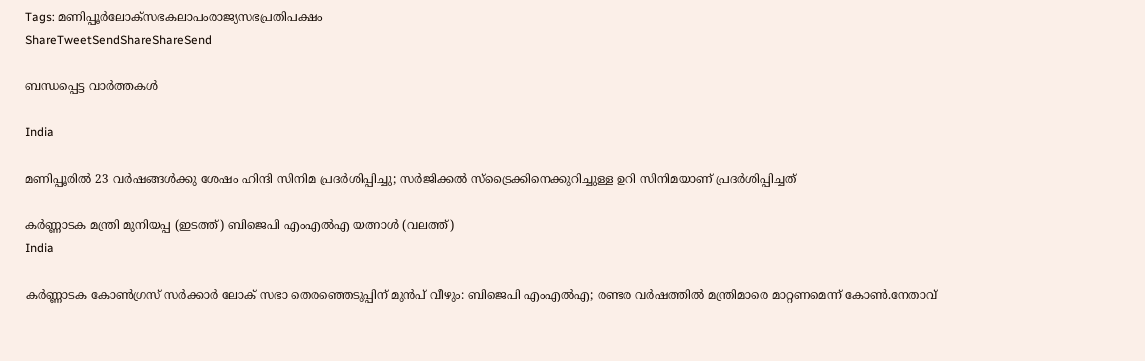Tags: മണിപ്പൂര്‍ലോക്സഭകലാപംരാജ്യസഭപ്രതിപക്ഷം
ShareTweetSendShareShareSend

ബന്ധപ്പെട്ട വാര്‍ത്തകള്‍

India

മണിപ്പൂരില്‍ 23 വര്‍ഷങ്ങള്‍ക്കു ശേഷം ഹിന്ദി സിനിമ പ്രദര്‍ശിപ്പിച്ചു; സര്‍ജിക്കല്‍ സ്ട്രൈക്കിനെക്കുറിച്ചുള്ള ഉറി സിനിമയാണ് പ്രദര്‍ശിപ്പിച്ചത്

കര്‍ണ്ണാടക മന്ത്രി മുനിയപ്പ (ഇടത്ത്) ബിജെപി എംഎല്‍എ യത്നാള്‍ (വലത്ത്)
India

കര്‍ണ്ണാടക കോണ്‍ഗ്രസ് സര്‍ക്കാര്‍ ലോക് സഭാ തെരഞ്ഞെടുപ്പിന് മുന്‍പ് വീഴും: ബിജെപി എംഎല്‍എ; രണ്ടര വര്‍ഷത്തില്‍ മന്ത്രിമാരെ മാറ്റണമെന്ന് കോണ്‍.നേതാവ്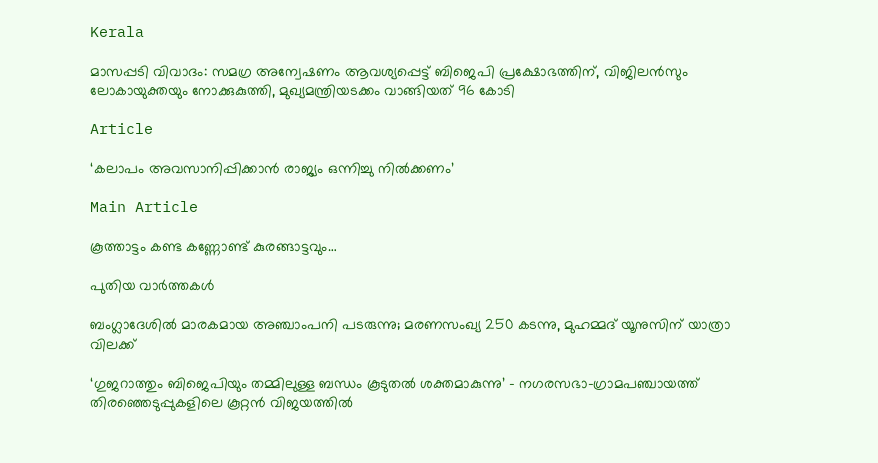Kerala

മാസപ്പടി വിവാദം: സമഗ്ര അന്വേഷണം ആവശ്യപ്പെട്ട് ബിജെപി പ്രക്ഷോഭത്തിന്, വിജിലൻസും ലോകായുക്തയും നോക്കുകുത്തി, മുഖ്യമന്ത്രിയടക്കം വാങ്ങിയത് 96 കോടി

Article

‘കലാപം അവസാനിപ്പിക്കാന്‍ രാജ്യം ഒന്നിച്ചു നില്‍ക്കണം’

Main Article

കൂത്താട്ടം കണ്ട കണ്ണോണ്ട് കുരങ്ങാട്ടവും…

പുതിയ വാര്‍ത്തകള്‍

ബംഗ്ലാദേശില്‍ മാരകമായ അഞ്ചാംപനി പടരുന്നു; മരണസംഖ്യ 250 കടന്നു, മുഹമ്മദ് യൂനുസിന് യാത്രാ വിലക്ക്

‘ഗുജറാത്തും ബിജെപിയും തമ്മിലുള്ള ബന്ധം കൂടുതൽ ശക്തമാകുന്നു’ – നഗരസഭാ-ഗ്രാമപഞ്ചായത്ത് തിരഞ്ഞെടുപ്പുകളിലെ കൂറ്റൻ വിജയത്തിൽ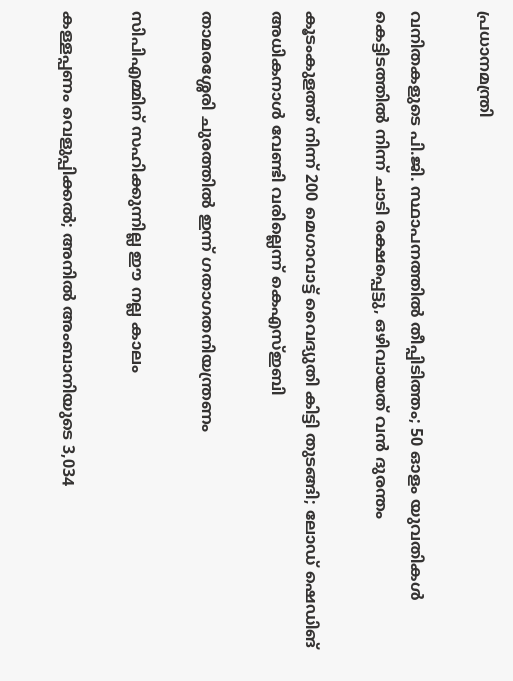പ്രധാനമന്ത്രി

വനിതകളുടെ പി.ജി. സ്ഥാപനത്തിൽ തീപ്പിടിത്തം; 50 ഓളം യുവതികൾ കെട്ടിടത്തിൽ നിന്ന് ചാടി രക്ഷപ്പെട്ടു, ഒഴിവായത് വന്‍ ദുരന്തം

കൂടംകുളത്ത് നിന്ന് 200 മെഗാവാട്ട് വൈദ്യുതി കിട്ടി തുടങ്ങി; ലോഡ് ഷെഡിങ് അധികനാള്‍ വേണ്ടി വരില്ലെന്ന് കെഎസ്ഇബി

താമരശ്ശേരി ചുരത്തിൽ ഇന്ന് ഗതാഗതനിയന്ത്രണം

സിപിഎമ്മിന് സഹിക്കുന്നില്ല ഈ നല്ല കാലം

കള്ളപ്പണം വെളുപ്പിക്കല്‍; അനില്‍ അംബാനിയുടെ 3,034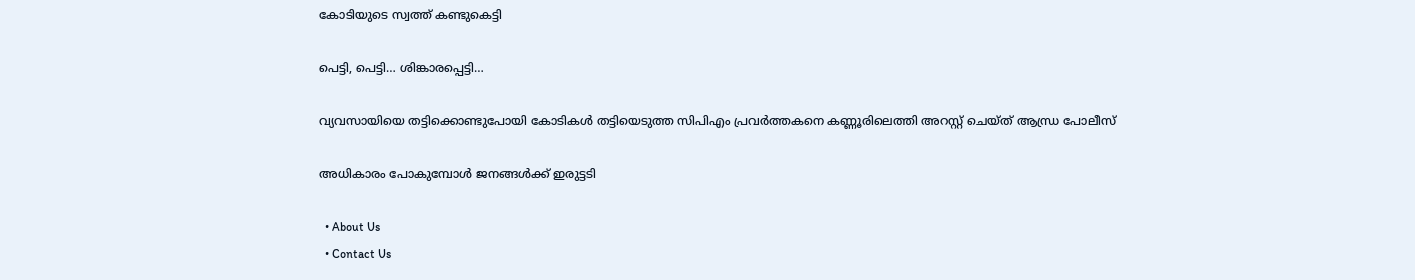കോടിയുടെ സ്വത്ത് കണ്ടുകെട്ടി

പെട്ടി, പെട്ടി… ശിങ്കാരപ്പെട്ടി…

വ്യവസായിയെ തട്ടിക്കൊണ്ടുപോയി കോടികൾ തട്ടിയെടുത്ത സിപിഎം പ്രവർത്തകനെ കണ്ണൂരിലെത്തി അറസ്റ്റ് ചെയ്ത് ആന്ധ്ര പോലീസ്

അധികാരം പോകുമ്പോള്‍ ജനങ്ങള്‍ക്ക് ഇരുട്ടടി

  • About Us
  • Contact Us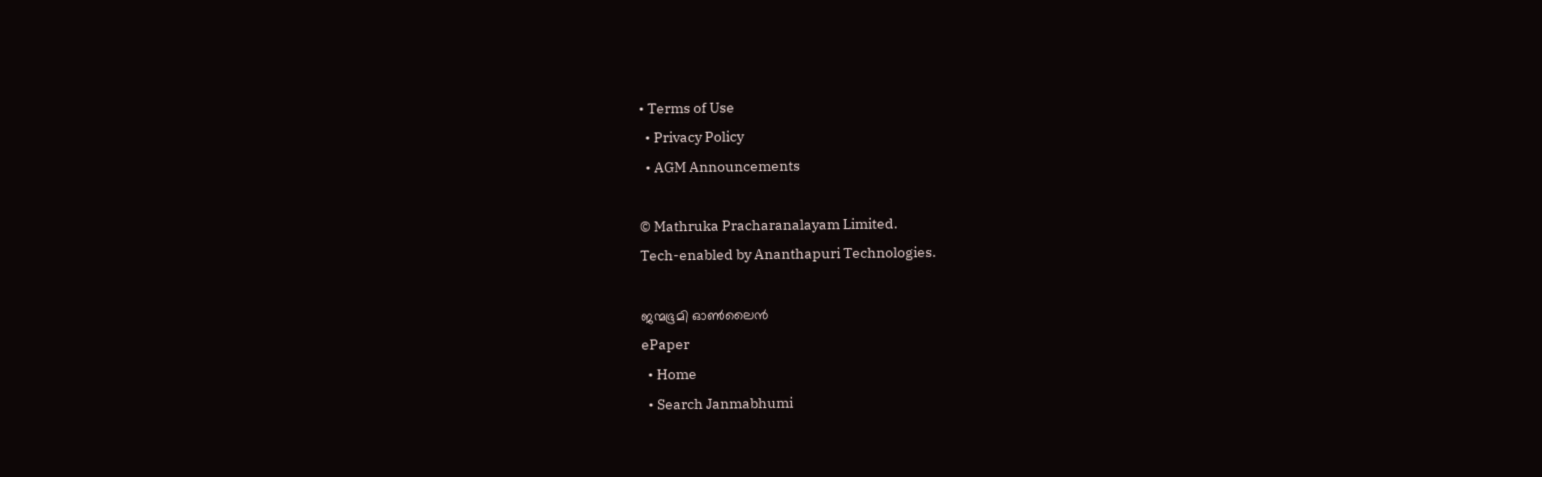• Terms of Use
  • Privacy Policy
  • AGM Announcements

© Mathruka Pracharanalayam Limited.
Tech-enabled by Ananthapuri Technologies.

ജന്മഭൂമി ഓണ്‍ലൈന്‍
ePaper
  • Home
  • Search Janmabhumi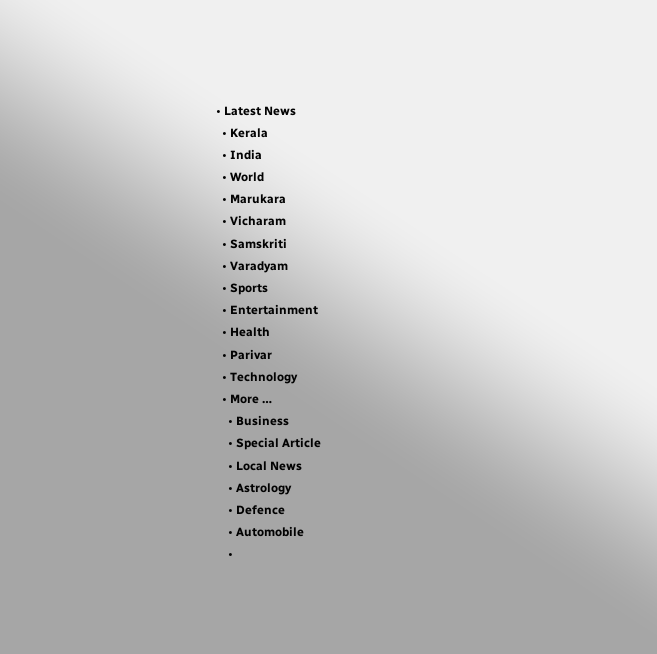• Latest News
  • Kerala
  • India
  • World
  • Marukara
  • Vicharam
  • Samskriti
  • Varadyam
  • Sports
  • Entertainment
  • Health
  • Parivar
  • Technology
  • More …
    • Business
    • Special Article
    • Local News
    • Astrology
    • Defence
    • Automobile
    •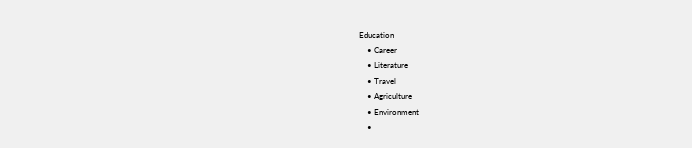Education
    • Career
    • Literature
    • Travel
    • Agriculture
    • Environment
    •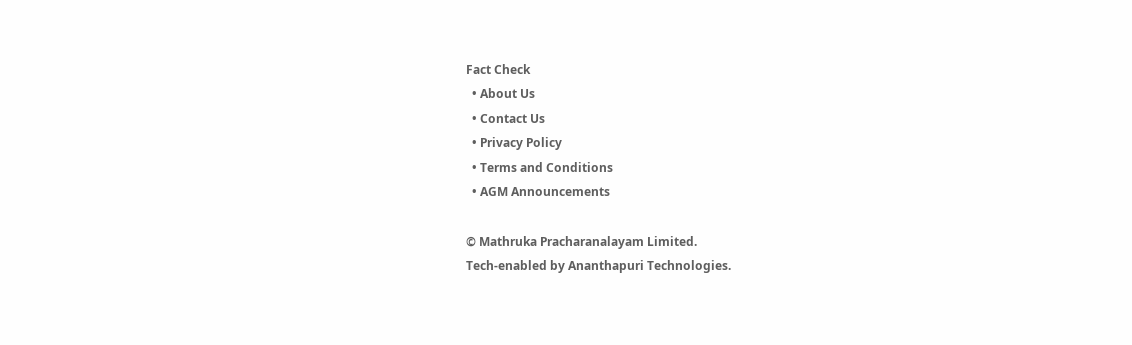Fact Check
  • About Us
  • Contact Us
  • Privacy Policy
  • Terms and Conditions
  • AGM Announcements

© Mathruka Pracharanalayam Limited.
Tech-enabled by Ananthapuri Technologies.